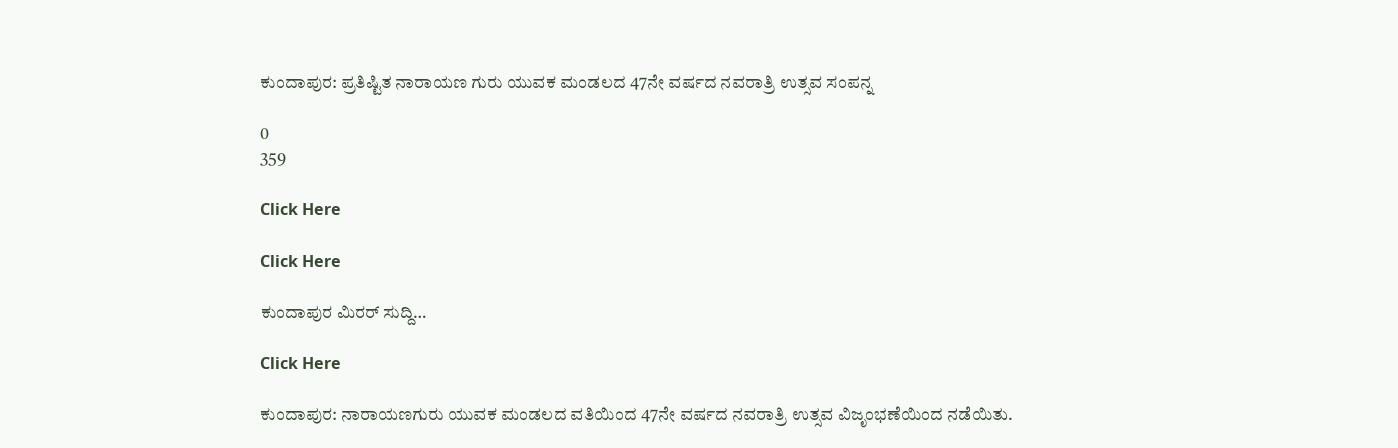ಕುಂದಾಪುರ: ಪ್ರತಿಷ್ಟಿತ ನಾರಾಯಣ ಗುರು ಯುವಕ ಮಂಡಲದ 47ನೇ ವರ್ಷದ ನವರಾತ್ರಿ ಉತ್ಸವ ಸಂಪನ್ನ

0
359

Click Here

Click Here

ಕುಂದಾಪುರ ಮಿರರ್ ಸುದ್ದಿ…

Click Here

ಕುಂದಾಪುರ: ನಾರಾಯಣಗುರು ಯುವಕ ಮಂಡಲದ ವತಿಯಿಂದ 47ನೇ ವರ್ಷದ ನವರಾತ್ರಿ ಉತ್ಸವ ವಿಜೃಂಭಣೆಯಿಂದ ನಡೆಯಿತು.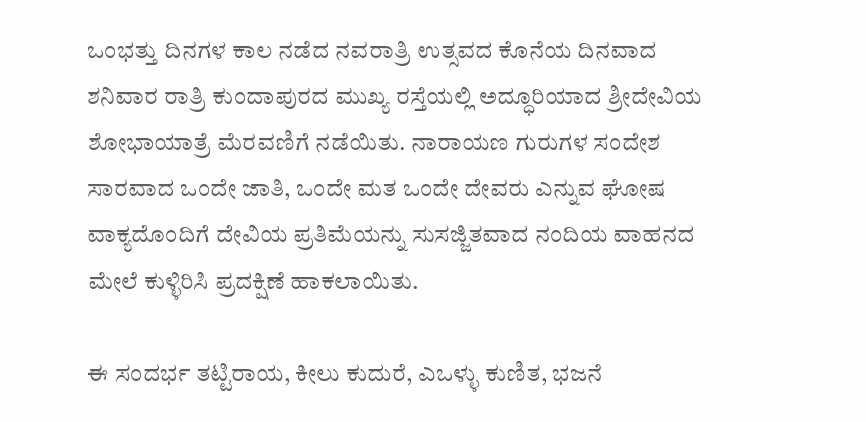ಒಂಭತ್ತು ದಿನಗಳ ಕಾಲ ನಡೆದ ನವರಾತ್ರಿ ಉತ್ಸವದ ಕೊನೆಯ ದಿನವಾದ ಶನಿವಾರ ರಾತ್ರಿ ಕುಂದಾಪುರದ ಮುಖ್ಯ ರಸ್ತೆಯಲ್ಲಿ ಅದ್ಧೂರಿಯಾದ ಶ್ರೀದೇವಿಯ ಶೋಭಾಯಾತ್ರೆ ಮೆರವಣಿಗೆ ನಡೆಯಿತು. ನಾರಾಯಣ ಗುರುಗಳ ಸಂದೇಶ ಸಾರವಾದ ಒಂದೇ ಜಾತಿ, ಒಂದೇ ಮತ ಒಂದೇ ದೇವರು ಎನ್ನುವ ಘೋಷ ವಾಕ್ಯದೊಂದಿಗೆ ದೇವಿಯ ಪ್ರತಿಮೆಯನ್ನು ಸುಸಜ್ಜಿತವಾದ ನಂದಿಯ ವಾಹನದ ಮೇಲೆ ಕುಳ್ಳಿರಿಸಿ ಪ್ರದಕ್ಷಿಣೆ ಹಾಕಲಾಯಿತು.

ಈ ಸಂದರ್ಭ ತಟ್ಟಿರಾಯ, ಕೀಲು ಕುದುರೆ, ಎಒಳ್ಳು ಕುಣಿತ, ಭಜನೆ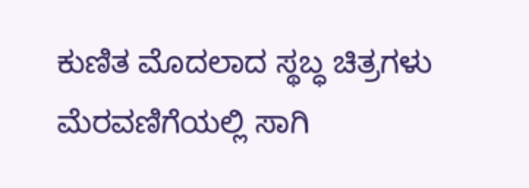ಕುಣಿತ ಮೊದಲಾದ ಸ್ಥಬ್ಧ ಚಿತ್ರಗಳು ಮೆರವಣಿಗೆಯಲ್ಲಿ ಸಾಗಿ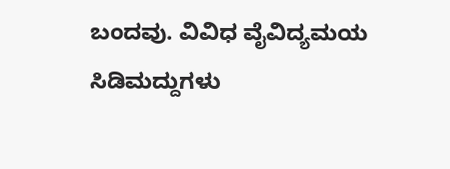ಬಂದವು. ವಿವಿಧ ವೈವಿದ್ಯಮಯ ಸಿಡಿಮದ್ದುಗಳು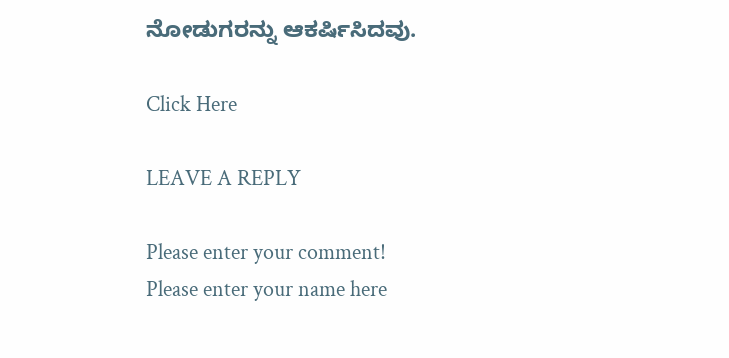ನೋಡುಗರನ್ನು ಆಕರ್ಷಿಸಿದವು.

Click Here

LEAVE A REPLY

Please enter your comment!
Please enter your name here